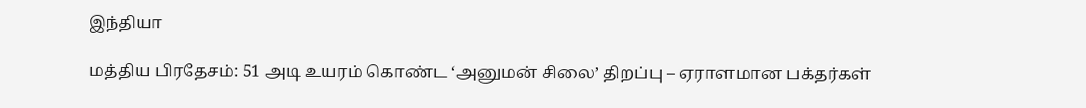இந்தியா

மத்திய பிரதேசம்: 51 அடி உயரம் கொண்ட ‘அனுமன் சிலை’ திறப்பு – ஏராளமான பக்தர்கள்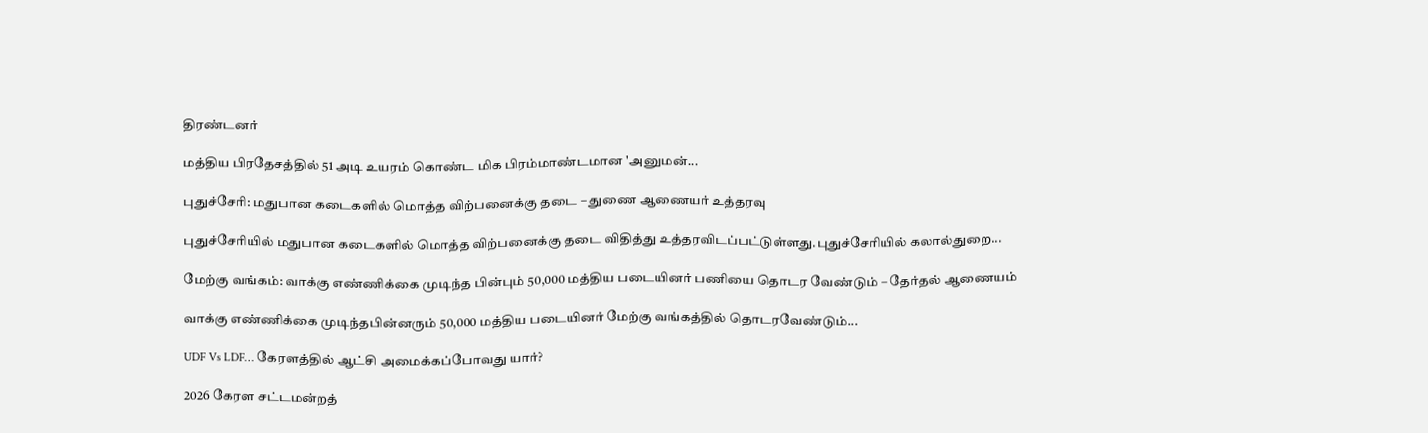திரண்டனர்

மத்திய பிரதேசத்தில் 51 அடி உயரம் கொண்ட மிக பிரம்மாண்டமான 'அனுமன்...

புதுச்சேரி: மதுபான கடைகளில் மொத்த விற்பனைக்கு தடை – துணை ஆணையர் உத்தரவு

புதுச்சேரியில் மதுபான கடைகளில் மொத்த விற்பனைக்கு தடை விதித்து உத்தரவிடப்பட்டுள்ளது.புதுச்சேரியில் கலால்துறை...

மேற்கு வங்கம்: வாக்கு எண்ணிக்கை முடிந்த பின்பும் 50,000 மத்திய படையினர் பணியை தொடர வேண்டும் – தேர்தல் ஆணையம்

வாக்கு எண்ணிக்கை முடிந்தபின்னரும் 50,000 மத்திய படையினர் மேற்கு வங்கத்தில் தொடரவேண்டும்...

UDF Vs LDF… கேரளத்தில் ஆட்சி அமைக்கப்போவது யார்?

2026 கேரள சட்டமன்றத்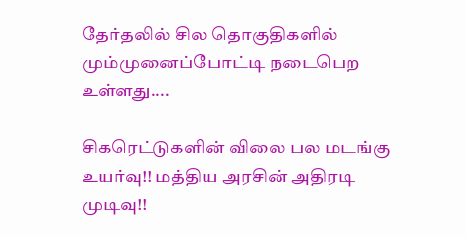தேர்தலில் சில தொகுதிகளில் மும்முனைப்போட்டி நடைபெற உள்ளது....

சிகரெட்டுகளின் விலை பல மடங்கு உயர்வு!! மத்திய அரசின் அதிரடி முடிவு!!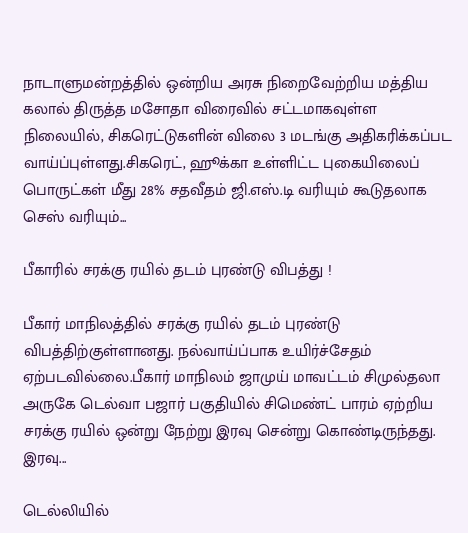நாடாளுமன்றத்தில் ஒன்றிய அரசு நிறைவேற்றிய மத்திய கலால் திருத்த மசோதா விரைவில் சட்டமாகவுள்ள நிலையில், சிகரெட்டுகளின் விலை 3 மடங்கு அதிகரிக்கப்பட வாய்ப்புள்ளது.சிகரெட், ஹூக்கா உள்ளிட்ட புகையிலைப் பொருட்கள் மீது 28% சதவீதம் ஜி.எஸ்.டி வரியும் கூடுதலாக செஸ் வரியும்...

பீகாரில் சரக்கு ரயில் தடம் புரண்டு விபத்து !

பீகார் மாநிலத்தில் சரக்கு ரயில் தடம் புரண்டு விபத்திற்குள்ளானது. நல்வாய்ப்பாக உயிர்ச்சேதம் ஏற்படவில்லை.பீகார் மாநிலம் ஜாமுய் மாவட்டம் சிமுல்தலா அருகே டெல்வா பஜார் பகுதியில் சிமெண்ட் பாரம் ஏற்றிய சரக்கு ரயில் ஒன்று நேற்று இரவு சென்று கொண்டிருந்தது. இரவு...

டெல்லியில்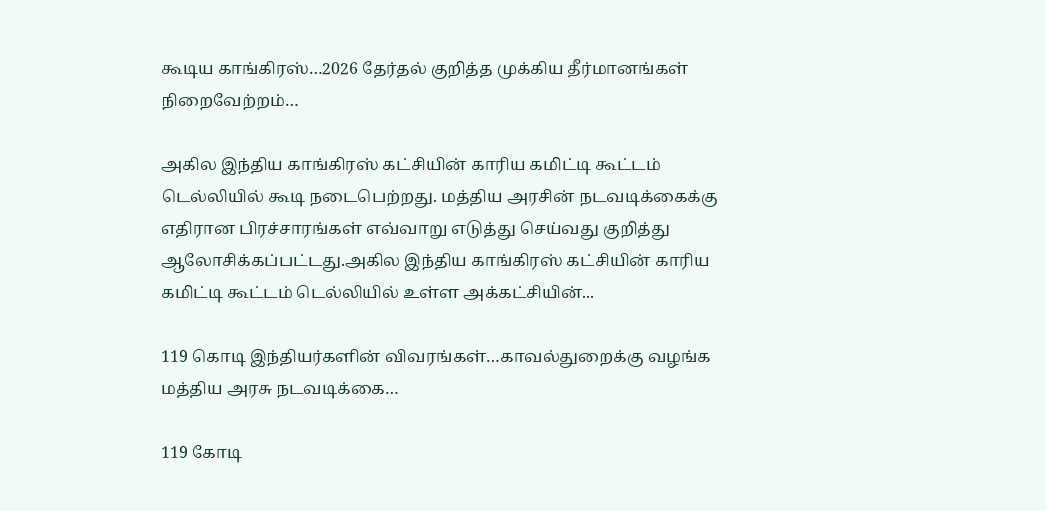கூடிய காங்கிரஸ்…2026 தேர்தல் குறித்த முக்கிய தீர்மானங்கள் நிறைவேற்றம்…

அகில இந்திய காங்கிரஸ் கட்சியின் காரிய கமிட்டி கூட்டம் டெல்லியில் கூடி நடைபெற்றது. மத்திய அரசின் நடவடிக்கைக்கு எதிரான பிரச்சாரங்கள் எவ்வாறு எடுத்து செய்வது குறித்து ஆலோசிக்கப்பட்டது.அகில இந்திய காங்கிரஸ் கட்சியின் காரிய கமிட்டி கூட்டம் டெல்லியில் உள்ள அக்கட்சியின்...

119 கொடி இந்தியர்களின் விவரங்கள்…காவல்துறைக்கு வழங்க மத்திய அரசு நடவடிக்கை…

119 கோடி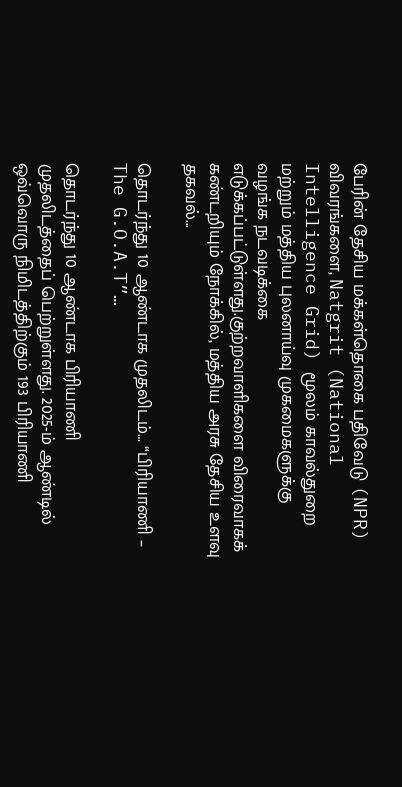பேரின் தேசிய மக்கள்தொகை பதிவேடு (NPR) விவரங்களை, Natgrit (National Intelligence Grid) மூலம் காவல்துறை மற்றும் மத்திய புலனாய்வு முகமைகளுக்கு வழங்க நடவடிக்கை எடுக்கப்பட்டுள்ளது.குற்றவாளிகளை விரைவாகக் கண்டறியும் நோக்கில், மத்திய அரசு தேசிய உளவு தகவல்...

தொடர்ந்து 10 ஆண்டாக முதலிடம்… “பிரியாணி – The G.O.A.T”…

தொடர்ந்து 10 ஆண்டாக பிரியாணி முதலிடத்தைப் பெற்றுள்ளது. 2025-ம் ஆண்டில் ஒவ்வொரு நிமிடத்திற்கும் 193 பிரியாணி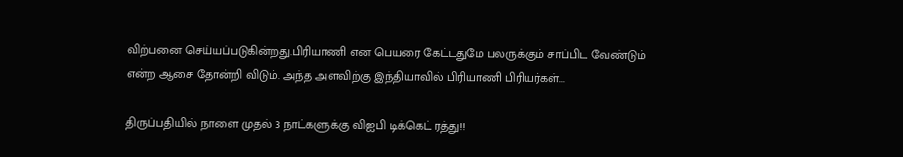விற்பனை செய்யப்படுகின்றது.பிரியாணி என பெயரை கேட்டதுமே பலருக்கும் சாப்பிட வேண்டும் என்ற ஆசை தோன்றி விடும். அந்த அளவிற்கு இந்தியாவில் பிரியாணி பிரியர்கள்...

திருப்பதியில் நாளை முதல் 3 நாட்களுக்கு விஐபி டிக்கெட் ரத்து!!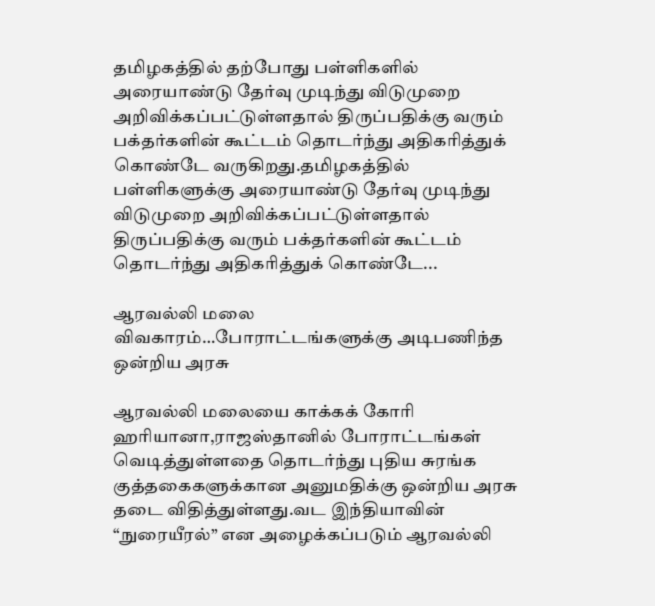தமிழகத்தில் தற்போது பள்ளிகளில் அரையாண்டு தேர்வு முடிந்து விடுமுறை அறிவிக்கப்பட்டுள்ளதால் திருப்பதிக்கு வரும் பக்தர்களின் கூட்டம் தொடர்ந்து அதிகரித்துக் கொண்டே வருகிறது.தமிழகத்தில் பள்ளிகளுக்கு அரையாண்டு தேர்வு முடிந்து விடுமுறை அறிவிக்கப்பட்டுள்ளதால் திருப்பதிக்கு வரும் பக்தர்களின் கூட்டம் தொடர்ந்து அதிகரித்துக் கொண்டே...

ஆரவல்லி மலை விவகாரம்…போராட்டங்களுக்கு அடிபணிந்த ஒன்றிய அரசு

ஆரவல்லி மலையை காக்கக் கோரி ஹரியானா,ராஜஸ்தானில் போராட்டங்கள் வெடித்துள்ளதை தொடர்ந்து புதிய சுரங்க குத்தகைகளுக்கான அனுமதிக்கு ஒன்றிய அரசு தடை விதித்துள்ளது.வட இந்தியாவின் “நுரையீரல்” என அழைக்கப்படும் ஆரவல்லி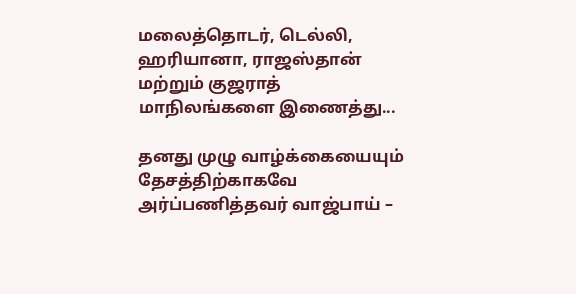மலைத்தொடர், டெல்லி, ஹரியானா, ராஜஸ்தான் மற்றும் குஜராத் மாநிலங்களை இணைத்து...

தனது முழு வாழ்க்கையையும் தேசத்திற்காகவே அர்ப்பணித்தவர் வாஜ்பாய் –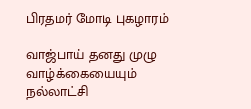பிரதமர் மோடி புகழாரம்

வாஜ்பாய் தனது முழு வாழ்க்கையையும் நல்லாட்சி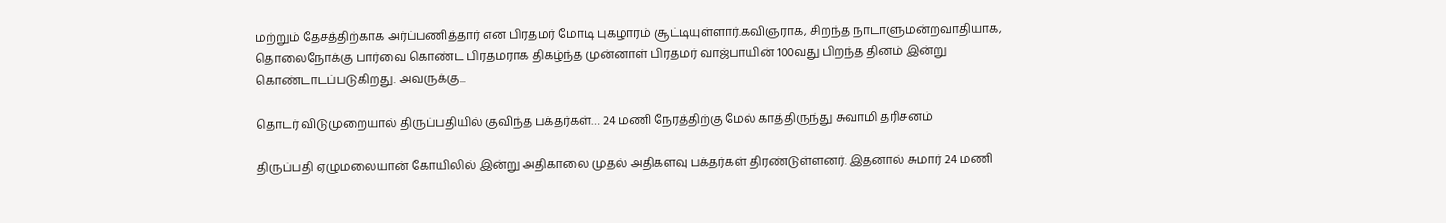மற்றும் தேசத்திற்காக அர்ப்பணித்தார் என பிரதமர் மோடி புகழாரம் சூட்டியுள்ளார்.கவிஞராக, சிறந்த நாடாளுமன்றவாதியாக, தொலைநோக்கு பார்வை கொண்ட பிரதமராக திகழ்ந்த முன்னாள் பிரதமர் வாஜ்பாயின் 100வது பிறந்த தினம் இன்று கொண்டாடப்படுகிறது. அவருக்கு...

தொடர் விடுமுறையால் திருப்பதியில் குவிந்த பக்தர்கள்… 24 மணி நேரத்திற்கு மேல் காத்திருந்து சுவாமி தரிசனம்

திருப்பதி ஏழுமலையான் கோயிலில் இன்று அதிகாலை முதல் அதிகளவு பக்தர்கள் திரண்டுள்ளனர். இதனால் சுமார் 24 மணி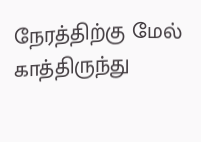நேரத்திற்கு மேல் காத்திருந்து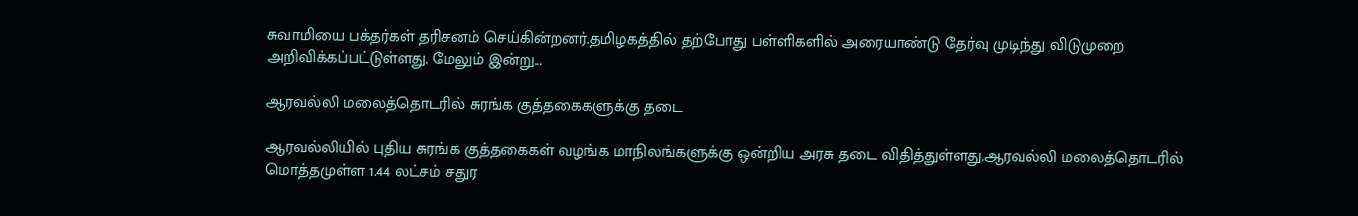சுவாமியை பக்தர்கள் தரிசனம் செய்கின்றனர்.தமிழகத்தில் தற்போது பள்ளிகளில் அரையாண்டு தேர்வு முடிந்து விடுமுறை அறிவிக்கப்பட்டுள்ளது. மேலும் இன்று...

ஆரவல்லி மலைத்தொடரில் சுரங்க குத்தகைகளுக்கு தடை

ஆரவல்லியில் புதிய சுரங்க குத்தகைகள் வழங்க மாநிலங்களுக்கு ஒன்றிய அரசு தடை விதித்துள்ளது.ஆரவல்லி மலைத்தொடரில் மொத்தமுள்ள 1.44 லட்சம் சதுர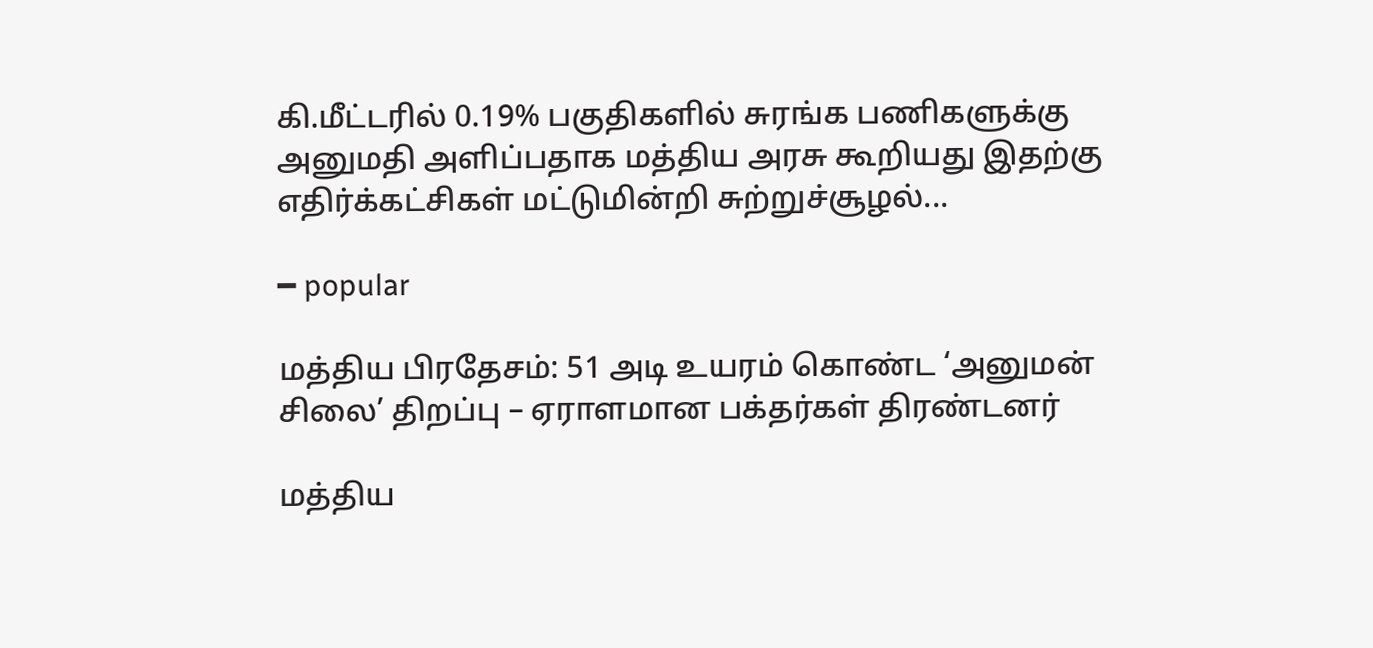கி.மீட்டரில் 0.19% பகுதிகளில் சுரங்க பணிகளுக்கு அனுமதி அளிப்பதாக மத்திய அரசு கூறியது இதற்கு எதிர்க்கட்சிகள் மட்டுமின்றி சுற்றுச்சூழல்...

━ popular

மத்திய பிரதேசம்: 51 அடி உயரம் கொண்ட ‘அனுமன் சிலை’ திறப்பு – ஏராளமான பக்தர்கள் திரண்டனர்

மத்திய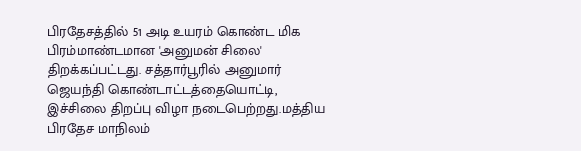பிரதேசத்தில் 51 அடி உயரம் கொண்ட மிக பிரம்மாண்டமான 'அனுமன் சிலை' திறக்கப்பட்டது. சத்தார்பூரில் அனுமார் ஜெயந்தி கொண்டாட்டத்தையொட்டி, இச்சிலை திறப்பு விழா நடைபெற்றது.மத்திய பிரதேச மாநிலம்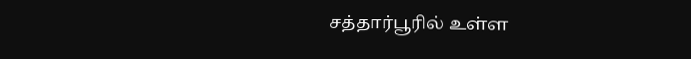சத்தார்பூரில் உள்ள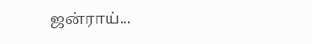ஜன்ராய்...